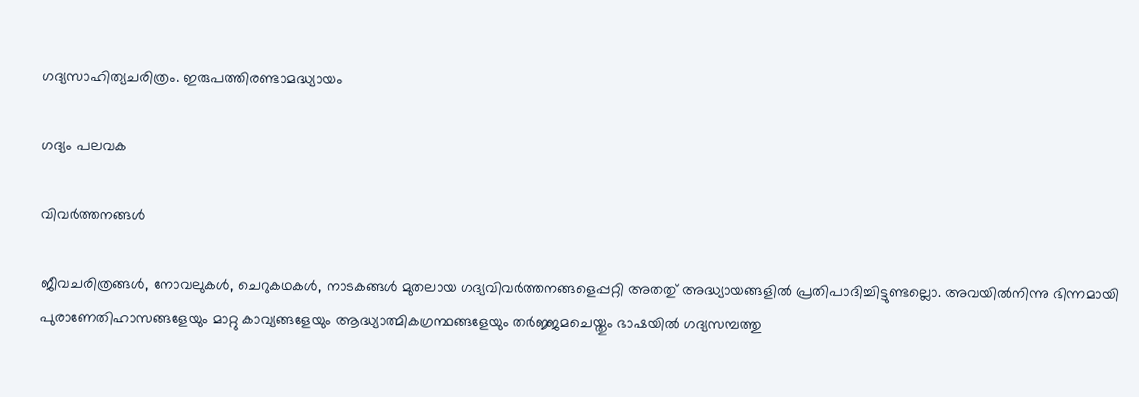ഗദ്യസാഹിത്യചരിത്രം. ഇരുപത്തിരണ്ടാമദ്ധ്യായം

ഗദ്യം പലവക

വിവർത്തനങ്ങൾ

ജീവചരിത്രങ്ങൾ, നോവലുകൾ, ചെറുകഥകൾ, നാടകങ്ങൾ മുതലായ ഗദ്യവിവർത്തനങ്ങളെപ്പറ്റി അതതു് അദ്ധ്യായങ്ങളിൽ പ്രതിപാദിച്ചിട്ടുണ്ടല്ലൊ. അവയിൽനിന്നു ഭിന്നമായി പുരാണേതിഹാസങ്ങളേയും മാറ്റു കാവ്യങ്ങളേയും ആദ്ധ്യാത്മികഗ്രന്ഥങ്ങളേയും തർജ്ജമചെയ്തും ഭാഷയിൽ ഗദ്യസമ്പത്തു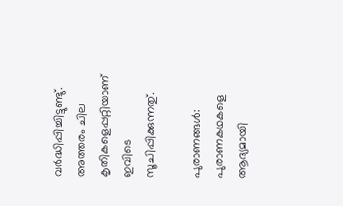വർദ്ധിപ്പിച്ചിട്ടുണ്ടു്. അത്തരം ചില കൃതികളെപ്പറ്റിയാണ് ഇവിടെ സൂചിപ്പിക്കുന്നതു്.

പുരാണങ്ങൾ: പുരാണകഥകളെ ആദ്യമായി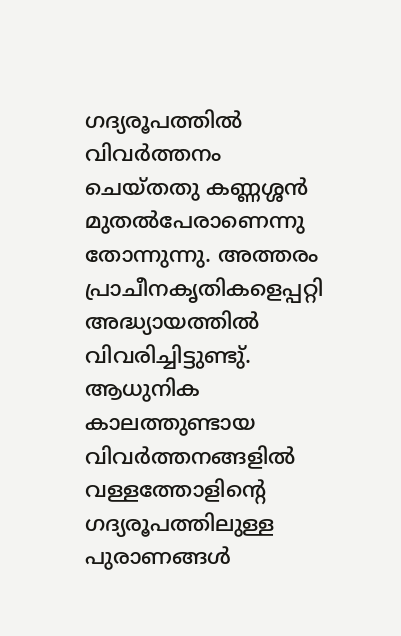ഗദ്യരൂപത്തിൽ വിവർത്തനം ചെയ്തതു കണ്ണശ്ശൻ മുതൽപേരാണെന്നു തോന്നുന്നു. അത്തരം പ്രാചീനകൃതികളെപ്പറ്റി അദ്ധ്യായത്തിൽ വിവരിച്ചിട്ടുണ്ടു്. ആധുനിക കാലത്തുണ്ടായ വിവർത്തനങ്ങളിൽ വള്ളത്തോളിൻ്റെ ഗദ്യരൂപത്തിലുള്ള പുരാണങ്ങൾ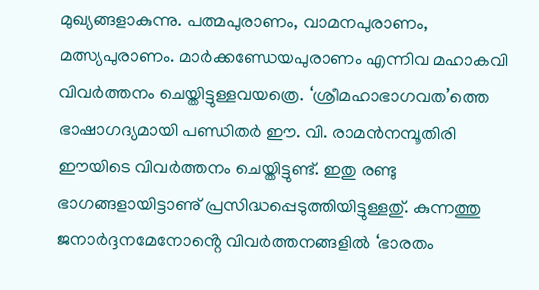മുഖ്യങ്ങളാകുന്നു. പത്മപുരാണം, വാമനപുരാണം, മത്സ്യപുരാണം. മാർക്കണ്ഡേയപുരാണം എന്നിവ മഹാകവി വിവർത്തനം ചെയ്തിട്ടുള്ളവയത്രെ. ‘ശ്രീമഹാഭാഗവത’ത്തെ ഭാഷാഗദ്യമായി പണ്ഡിതർ ഈ. വി. രാമൻനമ്പൂതിരി ഈയിടെ വിവർത്തനം ചെയ്തിട്ടുണ്ട്. ഇതു രണ്ടു ഭാഗങ്ങളായിട്ടാണു് പ്രസിദ്ധപ്പെടുത്തിയിട്ടുള്ളതു്. കുന്നത്തു ജനാർദ്ദനമേനോൻ്റെ വിവർത്തനങ്ങളിൽ ‘ഭാരതം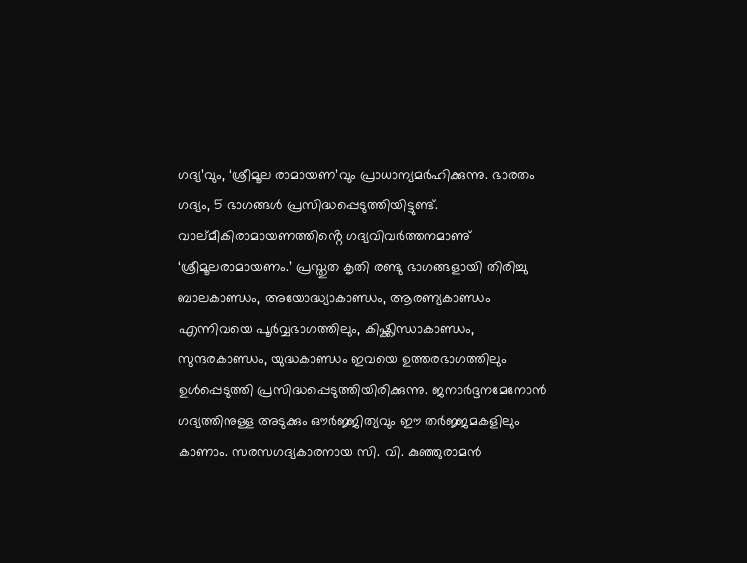ഗദ്യ’വും, ‘ശ്രീമൂല രാമായണ’വും പ്രാധാന്യമർഹിക്കുന്നു. ഭാരതം ഗദ്യം, 5 ഭാഗങ്ങൾ പ്രസിദ്ധപ്പെടുത്തിയിട്ടുണ്ട്. വാല്മീകിരാമായണത്തിൻ്റെ ഗദ്യവിവർത്തനമാണു് ‘ശ്രീമൂലരാമായണം.’ പ്രസ്തുത കൃതി രണ്ടു ഭാഗങ്ങളായി തിരിച്ചു ബാലകാണ്ഡം, അയോദ്ധ്യാകാണ്ഡം, ആരണ്യകാണ്ഡം എന്നിവയെ പൂർവ്വഭാഗത്തിലും, കിഷ്ക്കിന്ധാകാണ്ഡം, സുന്ദരകാണ്ഡം, യുദ്ധകാണ്ഡം ഇവയെ ഉത്തരഭാഗത്തിലും ഉൾപ്പെടുത്തി പ്രസിദ്ധപ്പെടുത്തിയിരിക്കുന്നു. ജനാർദ്ദനമേനോൻ ഗദ്യത്തിനുള്ള അടുക്കും ഔർജ്ജിത്യവും ഈ തർജ്ജമകളിലും കാണാം. സരസഗദ്യകാരനായ സി. വി. കുഞ്ഞുരാമൻ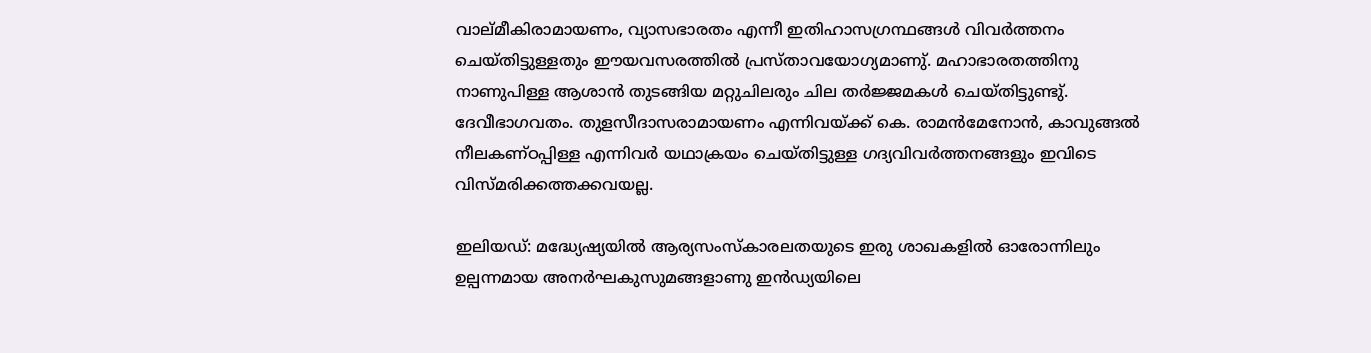വാല്മീകിരാമായണം, വ്യാസഭാരതം എന്നീ ഇതിഹാസഗ്രന്ഥങ്ങൾ വിവർത്തനം ചെയ്തിട്ടുള്ളതും ഈയവസരത്തിൽ പ്രസ്താവയോഗ്യമാണു്. മഹാഭാരതത്തിനു നാണുപിള്ള ആശാൻ തുടങ്ങിയ മറ്റുചിലരും ചില തർജ്ജമകൾ ചെയ്തിട്ടുണ്ടു്. ദേവീഭാഗവതം. തുളസീദാസരാമായണം എന്നിവയ്ക്ക് കെ. രാമൻമേനോൻ, കാവുങ്ങൽ നീലകണ്ഠപ്പിള്ള എന്നിവർ യഥാക്രയം ചെയ്തിട്ടുള്ള ഗദ്യവിവർത്തനങ്ങളും ഇവിടെ വിസ്മരിക്കത്തക്കവയല്ല.

ഇലിയഡ്: മദ്ധ്യേഷ്യയിൽ ആര്യസംസ്‌കാരലതയുടെ ഇരു ശാഖകളിൽ ഓരോന്നിലും ഉല്പന്നമായ അനർഘകുസുമങ്ങളാണു ഇൻഡ്യയിലെ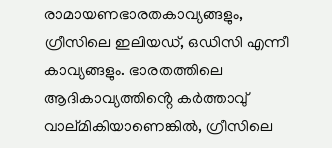രാമായണഭാരതകാവ്യങ്ങളും, ഗ്രീസിലെ ഇലിയഡ്, ഒഡിസി എന്നീ കാവ്യങ്ങളും. ഭാരതത്തിലെ ആദികാവ്യത്തിൻ്റെ കർത്താവു് വാല്മികിയാണെങ്കിൽ, ഗ്രീസിലെ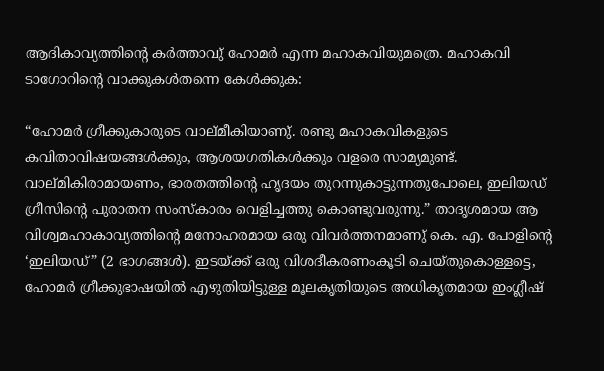ആദികാവ്യത്തിൻ്റെ കർത്താവു് ഹോമർ എന്ന മഹാകവിയുമത്രെ. മഹാകവി ടാഗോറിൻ്റെ വാക്കുകൾതന്നെ കേൾക്കുക:

“ഹോമർ ഗ്രീക്കുകാരുടെ വാല്മീകിയാണു്. രണ്ടു മഹാകവികളുടെ കവിതാവിഷയങ്ങൾക്കും, ആശയഗതികൾക്കും വളരെ സാമ്യമുണ്ട്. വാല്മികിരാമായണം, ഭാരതത്തിൻ്റെ ഹൃദയം തുറന്നുകാട്ടുന്നതുപോലെ, ഇലിയഡ് ഗ്രീസിൻ്റെ പുരാതന സംസ്‌കാരം വെളിച്ചത്തു കൊണ്ടുവരുന്നു.” താദൃശമായ ആ വിശ്വമഹാകാവ്യത്തിൻ്റെ മനോഹരമായ ഒരു വിവർത്തനമാണു് കെ. എ. പോളിൻ്റെ ‘ഇലിയഡ്” (2 ഭാഗങ്ങൾ). ഇടയ്ക്ക് ഒരു വിശദീകരണംകൂടി ചെയ്തുകൊള്ളട്ടെ, ഹോമർ ഗ്രീക്കുഭാഷയിൽ എഴുതിയിട്ടുള്ള മൂലകൃതിയുടെ അധികൃതമായ ഇംഗ്ലീഷ്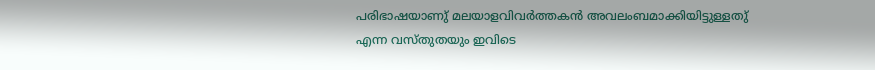പരിഭാഷയാണു് മലയാളവിവർത്തകൻ അവലംബമാക്കിയിട്ടുള്ളതു് എന്ന വസ്തുതയും ഇവിടെ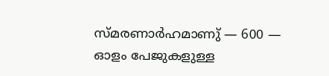സ്മരണാർഹമാണു് — 600 — ഓളം പേജുകളുള്ള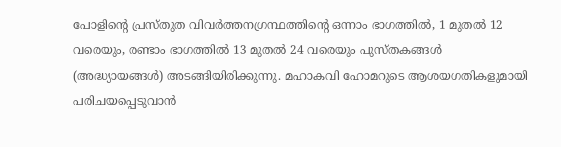പോളിൻ്റെ പ്രസ്തുത വിവർത്തനഗ്രന്ഥത്തിൻ്റെ ഒന്നാം ഭാഗത്തിൽ, 1 മുതൽ 12 വരെയും, രണ്ടാം ഭാഗത്തിൽ 13 മുതൽ 24 വരെയും പുസ്തകങ്ങൾ (അദ്ധ്യായങ്ങൾ) അടങ്ങിയിരിക്കുന്നു. മഹാകവി ഹോമറുടെ ആശയഗതികളുമായി പരിചയപ്പെടുവാൻ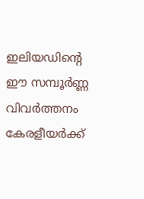ഇലിയഡിൻ്റെ ഈ സമ്പൂർണ്ണ വിവർത്തനം കേരളീയർക്ക്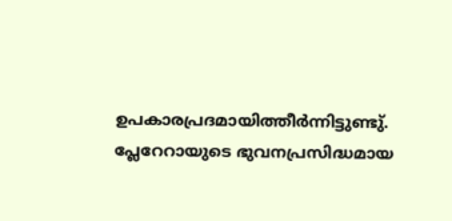ഉപകാരപ്രദമായിത്തീർന്നിട്ടുണ്ടു്. പ്ലേറേറായുടെ ഭുവനപ്രസിദ്ധമായ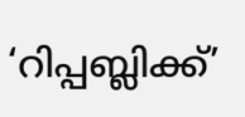‘റിപ്പബ്ലിക്ക്’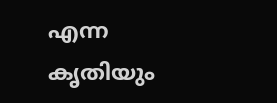എന്ന കൃതിയും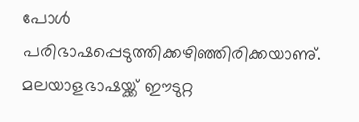പോൾ പരിഭാഷപ്പെടുത്തിക്കഴിഞ്ഞിരിക്കയാണു്. മലയാളഭാഷയ്ക്ക് ഈടുറ്റ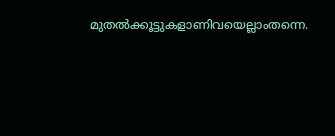മുതൽക്കൂട്ടുകളാണിവയെല്ലാംതന്നെ.